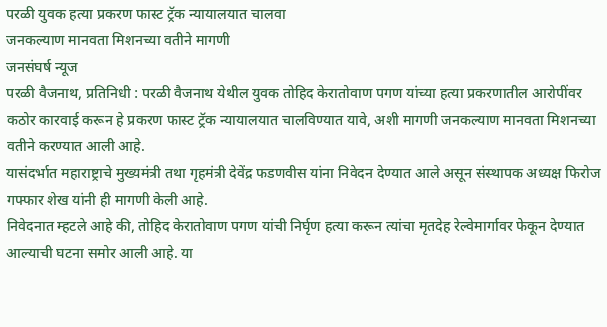परळी युवक हत्या प्रकरण फास्ट ट्रॅक न्यायालयात चालवा
जनकल्याण मानवता मिशनच्या वतीने मागणी
जनसंघर्ष न्यूज
परळी वैजनाथ, प्रतिनिधी : परळी वैजनाथ येथील युवक तोहिद केरातोवाण पगण यांच्या हत्या प्रकरणातील आरोपींवर कठोर कारवाई करून हे प्रकरण फास्ट ट्रॅक न्यायालयात चालविण्यात यावे, अशी मागणी जनकल्याण मानवता मिशनच्या वतीने करण्यात आली आहे.
यासंदर्भात महाराष्ट्राचे मुख्यमंत्री तथा गृहमंत्री देवेंद्र फडणवीस यांना निवेदन देण्यात आले असून संस्थापक अध्यक्ष फिरोज गफ्फार शेख यांनी ही मागणी केली आहे.
निवेदनात म्हटले आहे की, तोहिद केरातोवाण पगण यांची निर्घृण हत्या करून त्यांचा मृतदेह रेल्वेमार्गावर फेकून देण्यात आल्याची घटना समोर आली आहे. या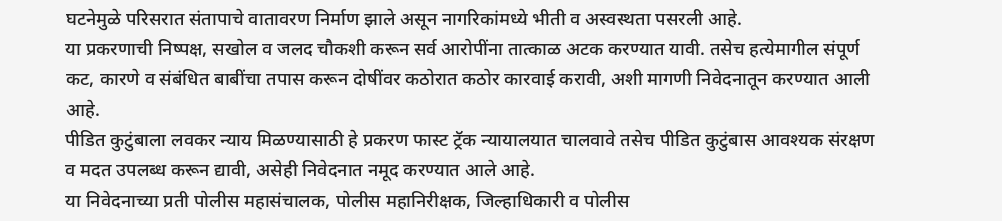घटनेमुळे परिसरात संतापाचे वातावरण निर्माण झाले असून नागरिकांमध्ये भीती व अस्वस्थता पसरली आहे.
या प्रकरणाची निष्पक्ष, सखोल व जलद चौकशी करून सर्व आरोपींना तात्काळ अटक करण्यात यावी. तसेच हत्येमागील संपूर्ण कट, कारणे व संबंधित बाबींचा तपास करून दोषींवर कठोरात कठोर कारवाई करावी, अशी मागणी निवेदनातून करण्यात आली आहे.
पीडित कुटुंबाला लवकर न्याय मिळण्यासाठी हे प्रकरण फास्ट ट्रॅक न्यायालयात चालवावे तसेच पीडित कुटुंबास आवश्यक संरक्षण व मदत उपलब्ध करून द्यावी, असेही निवेदनात नमूद करण्यात आले आहे.
या निवेदनाच्या प्रती पोलीस महासंचालक, पोलीस महानिरीक्षक, जिल्हाधिकारी व पोलीस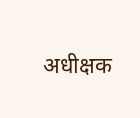अधीक्षक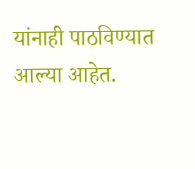यांनाही पाठविण्यात आल्या आहेत.